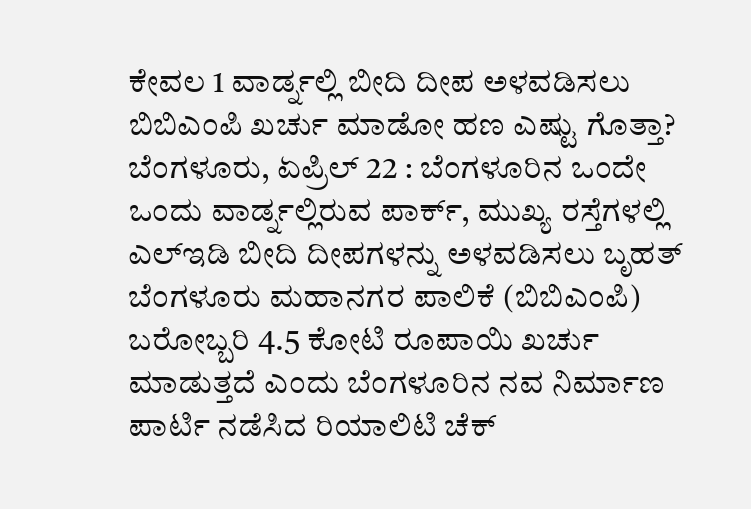ಕೇವಲ 1 ವಾರ್ಡ್ನಲ್ಲಿ ಬೀದಿ ದೀಪ ಅಳವಡಿಸಲು ಬಿಬಿಎಂಪಿ ಖರ್ಚು ಮಾಡೋ ಹಣ ಎಷ್ಟು ಗೊತ್ತಾ?
ಬೆಂಗಳೂರು, ಏಪ್ರಿಲ್ 22 : ಬೆಂಗಳೂರಿನ ಒಂದೇ ಒಂದು ವಾರ್ಡ್ನಲ್ಲಿರುವ ಪಾರ್ಕ್, ಮುಖ್ಯ ರಸ್ತೆಗಳಲ್ಲಿ ಎಲ್ಇಡಿ ಬೀದಿ ದೀಪಗಳನ್ನು ಅಳವಡಿಸಲು ಬೃಹತ್ ಬೆಂಗಳೂರು ಮಹಾನಗರ ಪಾಲಿಕೆ (ಬಿಬಿಎಂಪಿ) ಬರೋಬ್ಬರಿ 4.5 ಕೋಟಿ ರೂಪಾಯಿ ಖರ್ಚು ಮಾಡುತ್ತದೆ ಎಂದು ಬೆಂಗಳೂರಿನ ನವ ನಿರ್ಮಾಣ ಪಾರ್ಟಿ ನಡೆಸಿದ ರಿಯಾಲಿಟಿ ಚೆಕ್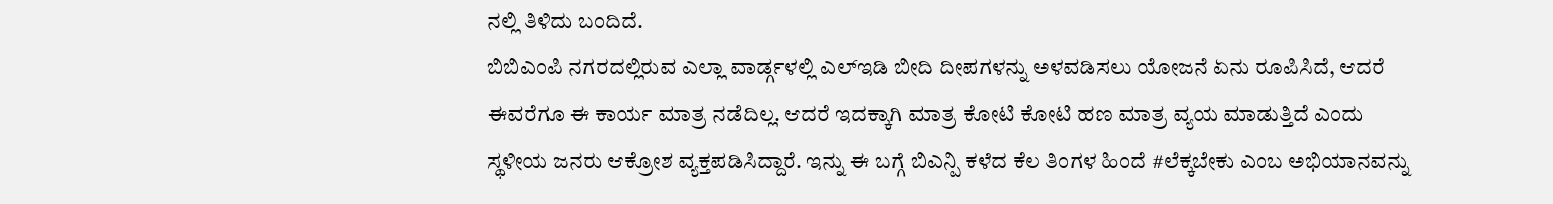ನಲ್ಲಿ ತಿಳಿದು ಬಂದಿದೆ.
ಬಿಬಿಎಂಪಿ ನಗರದಲ್ಲಿರುವ ಎಲ್ಲಾ ವಾರ್ಡ್ಗಳಲ್ಲಿ ಎಲ್ಇಡಿ ಬೀದಿ ದೀಪಗಳನ್ನು ಅಳವಡಿಸಲು ಯೋಜನೆ ಏನು ರೂಪಿಸಿದೆ, ಆದರೆ ಈವರೆಗೂ ಈ ಕಾರ್ಯ ಮಾತ್ರ ನಡೆದಿಲ್ಲ. ಆದರೆ ಇದಕ್ಕಾಗಿ ಮಾತ್ರ ಕೋಟಿ ಕೋಟಿ ಹಣ ಮಾತ್ರ ವ್ಯಯ ಮಾಡುತ್ತಿದೆ ಎಂದು ಸ್ಥಳೀಯ ಜನರು ಆಕ್ರೋಶ ವ್ಯಕ್ತಪಡಿಸಿದ್ದಾರೆ. ಇನ್ನು ಈ ಬಗ್ಗೆ ಬಿಎನ್ಪಿ ಕಳೆದ ಕೆಲ ತಿಂಗಳ ಹಿಂದೆ #ಲೆಕ್ಕಬೇಕು ಎಂಬ ಅಭಿಯಾನವನ್ನು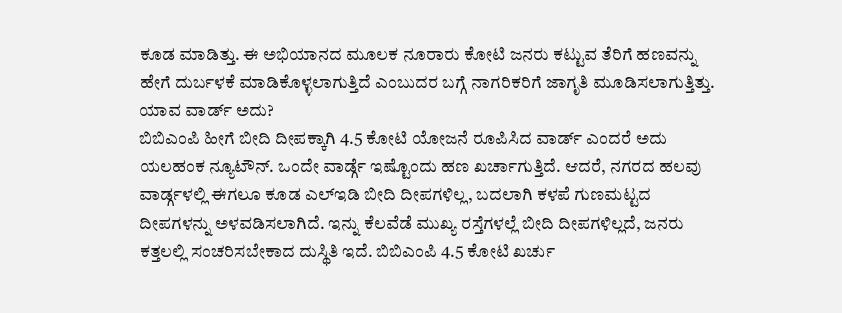ಕೂಡ ಮಾಡಿತ್ತು. ಈ ಅಭಿಯಾನದ ಮೂಲಕ ನೂರಾರು ಕೋಟಿ ಜನರು ಕಟ್ಟುವ ತೆರಿಗೆ ಹಣವನ್ನು ಹೇಗೆ ದುರ್ಬಳಕೆ ಮಾಡಿಕೊಳ್ಳಲಾಗುತ್ತಿದೆ ಎಂಬುದರ ಬಗ್ಗೆ ನಾಗರಿಕರಿಗೆ ಜಾಗೃತಿ ಮೂಡಿಸಲಾಗುತ್ತಿತ್ತು.
ಯಾವ ವಾರ್ಡ್ ಅದು?
ಬಿಬಿಎಂಪಿ ಹೀಗೆ ಬೀದಿ ದೀಪಕ್ಕಾಗಿ 4.5 ಕೋಟಿ ಯೋಜನೆ ರೂಪಿಸಿದ ವಾರ್ಡ್ ಎಂದರೆ ಅದು ಯಲಹಂಕ ನ್ಯೂಟೌನ್. ಒಂದೇ ವಾರ್ಡ್ಗೆ ಇಷ್ಟೊಂದು ಹಣ ಖರ್ಚಾಗುತ್ತಿದೆ. ಆದರೆ, ನಗರದ ಹಲವು ವಾರ್ಡ್ಗಳಲ್ಲಿ ಈಗಲೂ ಕೂಡ ಎಲ್ಇಡಿ ಬೀದಿ ದೀಪಗಳಿಲ್ಲ, ಬದಲಾಗಿ ಕಳಪೆ ಗುಣಮಟ್ಟದ ದೀಪಗಳನ್ನು ಅಳವಡಿಸಲಾಗಿದೆ. ಇನ್ನು ಕೆಲವೆಡೆ ಮುಖ್ಯ ರಸ್ತೆಗಳಲ್ಲೆ ಬೀದಿ ದೀಪಗಳಿಲ್ಲದೆ, ಜನರು ಕತ್ತಲಲ್ಲಿ ಸಂಚರಿಸಬೇಕಾದ ದುಸ್ಥಿತಿ ಇದೆ. ಬಿಬಿಎಂಪಿ 4.5 ಕೋಟಿ ಖರ್ಚು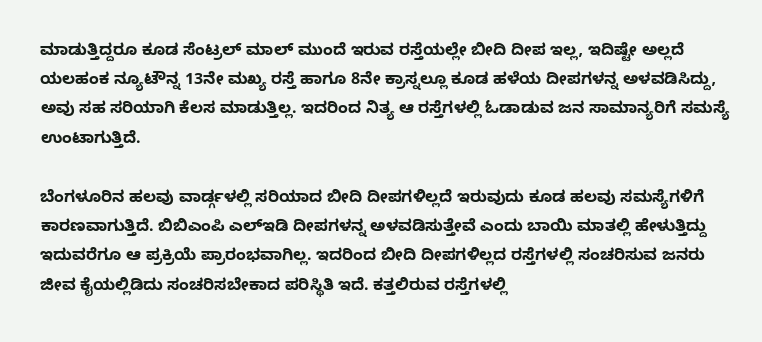ಮಾಡುತ್ತಿದ್ದರೂ ಕೂಡ ಸೆಂಟ್ರಲ್ ಮಾಲ್ ಮುಂದೆ ಇರುವ ರಸ್ತೆಯಲ್ಲೇ ಬೀದಿ ದೀಪ ಇಲ್ಲ, ಇದಿಷ್ಟೇ ಅಲ್ಲದೆ ಯಲಹಂಕ ನ್ಯೂಟೌನ್ನ 13ನೇ ಮಖ್ಯ ರಸ್ತೆ ಹಾಗೂ 8ನೇ ಕ್ರಾಸ್ನಲ್ಲೂ ಕೂಡ ಹಳೆಯ ದೀಪಗಳನ್ನ ಅಳವಡಿಸಿದ್ದು, ಅವು ಸಹ ಸರಿಯಾಗಿ ಕೆಲಸ ಮಾಡುತ್ತಿಲ್ಲ. ಇದರಿಂದ ನಿತ್ಯ ಆ ರಸ್ತೆಗಳಲ್ಲಿ ಓಡಾಡುವ ಜನ ಸಾಮಾನ್ಯರಿಗೆ ಸಮಸ್ಯೆ ಉಂಟಾಗುತ್ತಿದೆ.

ಬೆಂಗಳೂರಿನ ಹಲವು ವಾರ್ಡ್ಗಳಲ್ಲಿ ಸರಿಯಾದ ಬೀದಿ ದೀಪಗಳಿಲ್ಲದೆ ಇರುವುದು ಕೂಡ ಹಲವು ಸಮಸ್ಯೆಗಳಿಗೆ ಕಾರಣವಾಗುತ್ತಿದೆ. ಬಿಬಿಎಂಪಿ ಎಲ್ಇಡಿ ದೀಪಗಳನ್ನ ಅಳವಡಿಸುತ್ತೇವೆ ಎಂದು ಬಾಯಿ ಮಾತಲ್ಲಿ ಹೇಳುತ್ತಿದ್ದು ಇದುವರೆಗೂ ಆ ಪ್ರಕ್ರಿಯೆ ಪ್ರಾರಂಭವಾಗಿಲ್ಲ. ಇದರಿಂದ ಬೀದಿ ದೀಪಗಳಿಲ್ಲದ ರಸ್ತೆಗಳಲ್ಲಿ ಸಂಚರಿಸುವ ಜನರು ಜೀವ ಕೈಯಲ್ಲಿಡಿದು ಸಂಚರಿಸಬೇಕಾದ ಪರಿಸ್ಥಿತಿ ಇದೆ. ಕತ್ತಲಿರುವ ರಸ್ತೆಗಳಲ್ಲಿ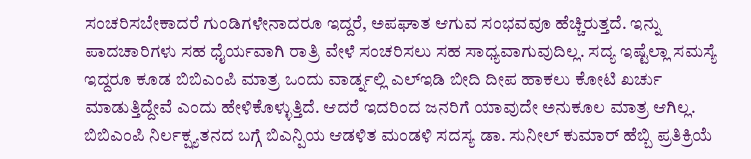ಸಂಚರಿಸಬೇಕಾದರೆ ಗುಂಡಿಗಳೇನಾದರೂ ಇದ್ದರೆ, ಅಪಘಾತ ಆಗುವ ಸಂಭವವೂ ಹೆಚ್ಚಿರುತ್ತದೆ. ಇನ್ನು ಪಾದಚಾರಿಗಳು ಸಹ ಧೈರ್ಯವಾಗಿ ರಾತ್ರಿ ವೇಳೆ ಸಂಚರಿಸಲು ಸಹ ಸಾಧ್ಯವಾಗುವುದಿಲ್ಲ. ಸದ್ಯ ಇಷ್ಟೆಲ್ಲಾ ಸಮಸ್ಯೆ ಇದ್ದರೂ ಕೂಡ ಬಿಬಿಎಂಪಿ ಮಾತ್ರ ಒಂದು ವಾರ್ಡ್ನಲ್ಲಿ ಎಲ್ಇಡಿ ಬೀದಿ ದೀಪ ಹಾಕಲು ಕೋಟಿ ಖರ್ಚು ಮಾಡುತ್ತಿದ್ದೇವೆ ಎಂದು ಹೇಳಿಕೊಳ್ಳುತ್ತಿದೆ. ಆದರೆ ಇದರಿಂದ ಜನರಿಗೆ ಯಾವುದೇ ಅನುಕೂಲ ಮಾತ್ರ ಆಗಿಲ್ಲ.
ಬಿಬಿಎಂಪಿ ನಿರ್ಲಕ್ಷ್ಯತನದ ಬಗ್ಗೆ ಬಿಎನ್ಪಿಯ ಆಡಳಿತ ಮಂಡಳಿ ಸದಸ್ಯ ಡಾ. ಸುನೀಲ್ ಕುಮಾರ್ ಹೆಬ್ಬಿ ಪ್ರತಿಕ್ರಿಯೆ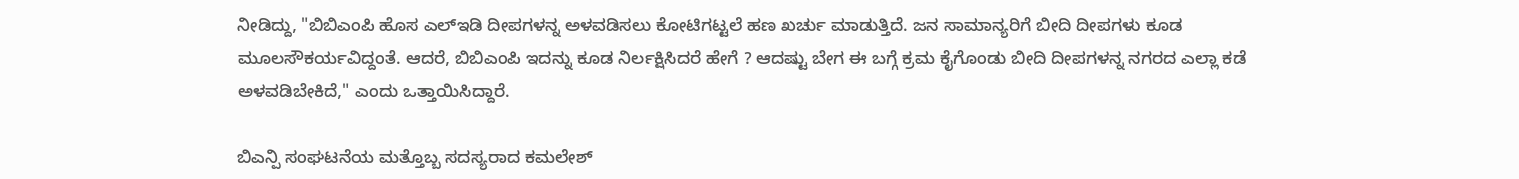ನೀಡಿದ್ದು, "ಬಿಬಿಎಂಪಿ ಹೊಸ ಎಲ್ಇಡಿ ದೀಪಗಳನ್ನ ಅಳವಡಿಸಲು ಕೋಟಿಗಟ್ಟಲೆ ಹಣ ಖರ್ಚು ಮಾಡುತ್ತಿದೆ. ಜನ ಸಾಮಾನ್ಯರಿಗೆ ಬೀದಿ ದೀಪಗಳು ಕೂಡ ಮೂಲಸೌಕರ್ಯವಿದ್ದಂತೆ. ಆದರೆ, ಬಿಬಿಎಂಪಿ ಇದನ್ನು ಕೂಡ ನಿರ್ಲಕ್ಷಿಸಿದರೆ ಹೇಗೆ ? ಆದಷ್ಟು ಬೇಗ ಈ ಬಗ್ಗೆ ಕ್ರಮ ಕೈಗೊಂಡು ಬೀದಿ ದೀಪಗಳನ್ನ ನಗರದ ಎಲ್ಲಾ ಕಡೆ ಅಳವಡಿಬೇಕಿದೆ," ಎಂದು ಒತ್ತಾಯಿಸಿದ್ದಾರೆ.

ಬಿಎನ್ಪಿ ಸಂಘಟನೆಯ ಮತ್ತೊಬ್ಬ ಸದಸ್ಯರಾದ ಕಮಲೇಶ್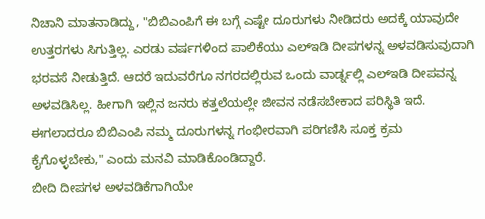ನಿಚಾನಿ ಮಾತನಾಡಿದ್ದು, "ಬಿಬಿಎಂಪಿಗೆ ಈ ಬಗ್ಗೆ ಎಷ್ಟೇ ದೂರುಗಳು ನೀಡಿದರು ಅದಕ್ಕೆ ಯಾವುದೇ ಉತ್ತರಗಳು ಸಿಗುತ್ತಿಲ್ಲ. ಎರಡು ವರ್ಷಗಳಿಂದ ಪಾಲಿಕೆಯು ಎಲ್ಇಡಿ ದೀಪಗಳನ್ನ ಅಳವಡಿಸುವುದಾಗಿ ಭರವಸೆ ನೀಡುತ್ತಿದೆ. ಆದರೆ ಇದುವರೆಗೂ ನಗರದಲ್ಲಿರುವ ಒಂದು ವಾರ್ಡ್ನಲ್ಲಿ ಎಲ್ಇಡಿ ದೀಪವನ್ನ ಅಳವಡಿಸಿಲ್ಲ. ಹೀಗಾಗಿ ಇಲ್ಲಿನ ಜನರು ಕತ್ತಲೆಯಲ್ಲೇ ಜೀವನ ನಡೆಸಬೇಕಾದ ಪರಿಸ್ಥಿತಿ ಇದೆ. ಈಗಲಾದರೂ ಬಿಬಿಎಂಪಿ ನಮ್ಮ ದೂರುಗಳನ್ನ ಗಂಭೀರವಾಗಿ ಪರಿಗಣಿಸಿ ಸೂಕ್ತ ಕ್ರಮ ಕೈಗೊಳ್ಳಬೇಕು," ಎಂದು ಮನವಿ ಮಾಡಿಕೊಂಡಿದ್ದಾರೆ.
ಬೀದಿ ದೀಪಗಳ ಅಳವಡಿಕೆಗಾಗಿಯೇ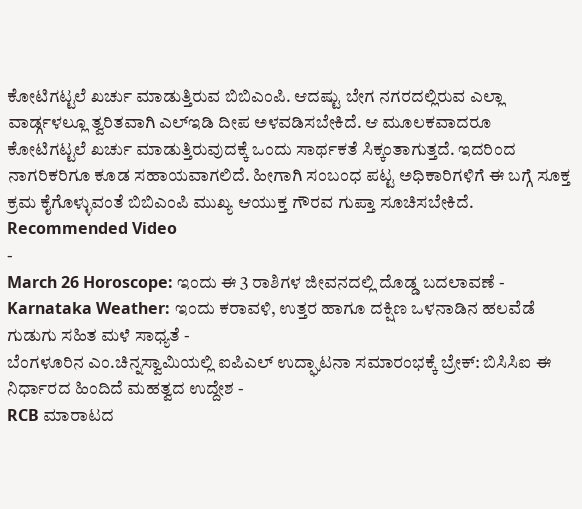ಕೋಟಿಗಟ್ಟಲೆ ಖರ್ಚು ಮಾಡುತ್ತಿರುವ ಬಿಬಿಎಂಪಿ. ಆದಷ್ಟು ಬೇಗ ನಗರದಲ್ಲಿರುವ ಎಲ್ಲಾ ವಾರ್ಡ್ಗಳಲ್ಲೂ ತ್ವರಿತವಾಗಿ ಎಲ್ಇಡಿ ದೀಪ ಅಳವಡಿಸಬೇಕಿದೆ. ಆ ಮೂಲಕವಾದರೂ ಕೋಟಿಗಟ್ಟಲೆ ಖರ್ಚು ಮಾಡುತ್ತಿರುವುದಕ್ಕೆ ಒಂದು ಸಾರ್ಥಕತೆ ಸಿಕ್ಕಂತಾಗುತ್ತದೆ. ಇದರಿಂದ ನಾಗರಿಕರಿಗೂ ಕೂಡ ಸಹಾಯವಾಗಲಿದೆ. ಹೀಗಾಗಿ ಸಂಬಂಧ ಪಟ್ಟ ಅಧಿಕಾರಿಗಳಿಗೆ ಈ ಬಗ್ಗೆ ಸೂಕ್ತ ಕ್ರಮ ಕೈಗೊಳ್ಳುವಂತೆ ಬಿಬಿಎಂಪಿ ಮುಖ್ಯ ಆಯುಕ್ತ ಗೌರವ ಗುಪ್ತಾ ಸೂಚಿಸಬೇಕಿದೆ.
Recommended Video
-
March 26 Horoscope: ಇಂದು ಈ 3 ರಾಶಿಗಳ ಜೀವನದಲ್ಲಿ ದೊಡ್ಡ ಬದಲಾವಣೆ -
Karnataka Weather: ಇಂದು ಕರಾವಳಿ, ಉತ್ತರ ಹಾಗೂ ದಕ್ಷಿಣ ಒಳನಾಡಿನ ಹಲವೆಡೆ ಗುಡುಗು ಸಹಿತ ಮಳೆ ಸಾಧ್ಯತೆ -
ಬೆಂಗಳೂರಿನ ಎಂ.ಚಿನ್ನಸ್ವಾಮಿಯಲ್ಲಿ ಐಪಿಎಲ್ ಉದ್ಘಾಟನಾ ಸಮಾರಂಭಕ್ಕೆ ಬ್ರೇಕ್: ಬಿಸಿಸಿಐ ಈ ನಿರ್ಧಾರದ ಹಿಂದಿದೆ ಮಹತ್ವದ ಉದ್ದೇಶ -
RCB ಮಾರಾಟದ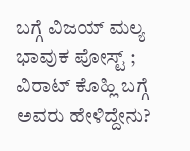ಬಗ್ಗೆ ವಿಜಯ್ ಮಲ್ಯ ಭಾವುಕ ಪೋಸ್ಟ್ ; ವಿರಾಟ್ ಕೊಹ್ಲಿ ಬಗ್ಗೆ ಅವರು ಹೇಳಿದ್ದೇನು?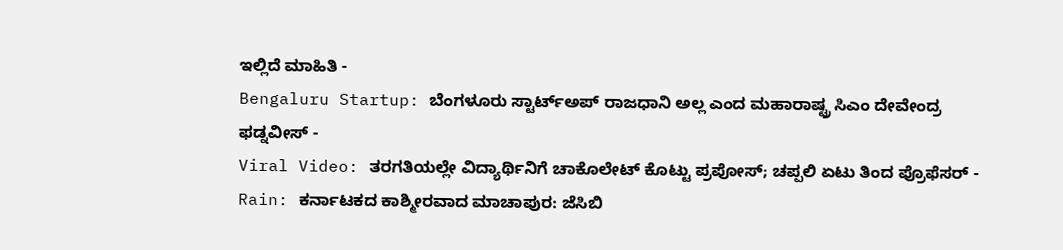ಇಲ್ಲಿದೆ ಮಾಹಿತಿ -
Bengaluru Startup: ಬೆಂಗಳೂರು ಸ್ಟಾರ್ಟ್ಅಪ್ ರಾಜಧಾನಿ ಅಲ್ಲ ಎಂದ ಮಹಾರಾಷ್ಟ್ರ ಸಿಎಂ ದೇವೇಂದ್ರ ಫಡ್ನವೀಸ್ -
Viral Video: ತರಗತಿಯಲ್ಲೇ ವಿದ್ಯಾರ್ಥಿನಿಗೆ ಚಾಕೊಲೇಟ್ ಕೊಟ್ಟು ಪ್ರಪೋಸ್; ಚಪ್ಪಲಿ ಏಟು ತಿಂದ ಪ್ರೊಫೆಸರ್ -
Rain: ಕರ್ನಾಟಕದ ಕಾಶ್ಮೀರವಾದ ಮಾಚಾಪುರ: ಜೆಸಿಬಿ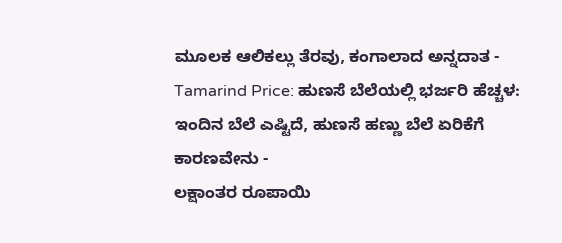ಮೂಲಕ ಆಲಿಕಲ್ಲು ತೆರವು, ಕಂಗಾಲಾದ ಅನ್ನದಾತ -
Tamarind Price: ಹುಣಸೆ ಬೆಲೆಯಲ್ಲಿ ಭರ್ಜರಿ ಹೆಚ್ಚಳ: ಇಂದಿನ ಬೆಲೆ ಎಷ್ಟಿದೆ, ಹುಣಸೆ ಹಣ್ಣು ಬೆಲೆ ಏರಿಕೆಗೆ ಕಾರಣವೇನು -
ಲಕ್ಷಾಂತರ ರೂಪಾಯಿ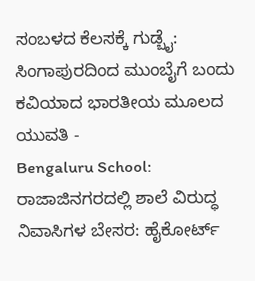ಸಂಬಳದ ಕೆಲಸಕ್ಕೆ ಗುಡ್ಬೈ: ಸಿಂಗಾಪುರದಿಂದ ಮುಂಬೈಗೆ ಬಂದು ಕವಿಯಾದ ಭಾರತೀಯ ಮೂಲದ ಯುವತಿ -
Bengaluru School: ರಾಜಾಜಿನಗರದಲ್ಲಿ ಶಾಲೆ ವಿರುದ್ಧ ನಿವಾಸಿಗಳ ಬೇಸರ: ಹೈಕೋರ್ಟ್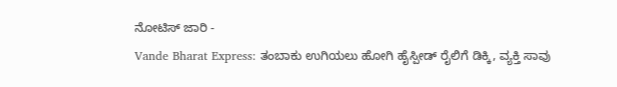ನೋಟಿಸ್ ಜಾರಿ -
Vande Bharat Express: ತಂಬಾಕು ಉಗಿಯಲು ಹೋಗಿ ಹೈಸ್ಪೀಡ್ ರೈಲಿಗೆ ಡಿಕ್ಕಿ, ವ್ಯಕ್ತಿ ಸಾವು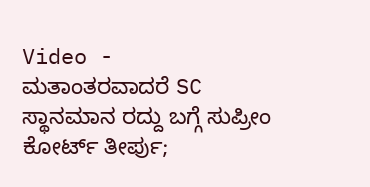Video -
ಮತಾಂತರವಾದರೆ SC ಸ್ಥಾನಮಾನ ರದ್ದು ಬಗ್ಗೆ ಸುಪ್ರೀಂ ಕೋರ್ಟ್ ತೀರ್ಪು;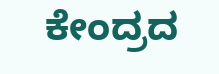ಕೇಂದ್ರದ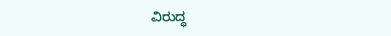ವಿರುದ್ಧ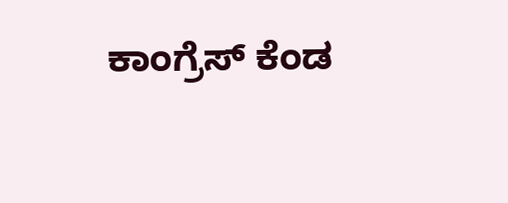ಕಾಂಗ್ರೆಸ್ ಕೆಂಡ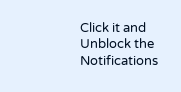Click it and Unblock the Notifications